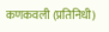कणकवली (प्रतिनिधी)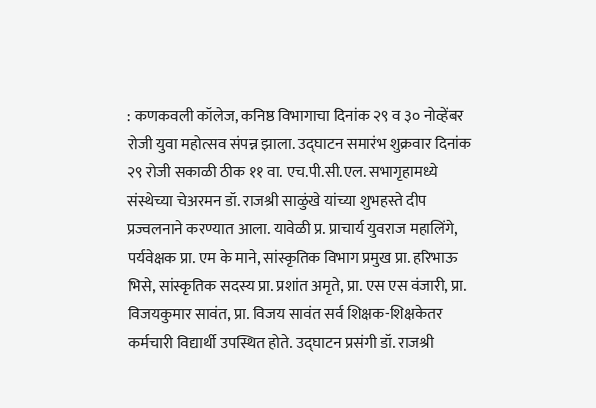: कणकवली कॉलेज, कनिष्ठ विभागाचा दिनांक २९ व ३० नोव्हेंबर रोजी युवा महोत्सव संपन्न झाला. उद्घाटन समारंभ शुक्रवार दिनांक २९ रोजी सकाळी ठीक ११ वा. एच.पी.सी.एल. सभागृहामध्ये संस्थेच्या चेअरमन डॉ. राजश्री साळुंखे यांच्या शुभहस्ते दीप प्रज्वलनाने करण्यात आला. यावेळी प्र. प्राचार्य युवराज महालिंगे, पर्यवेक्षक प्रा. एम के माने, सांस्कृतिक विभाग प्रमुख प्रा. हरिभाऊ भिसे, सांस्कृतिक सदस्य प्रा. प्रशांत अमृते, प्रा. एस एस वंजारी, प्रा. विजयकुमार सावंत, प्रा. विजय सावंत सर्व शिक्षक-शिक्षकेतर कर्मचारी विद्यार्थी उपस्थित होते. उद्घाटन प्रसंगी डॉ. राजश्री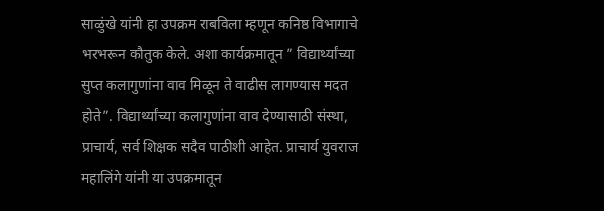साळुंखे यांनी हा उपक्रम राबविला म्हणून कनिष्ठ विभागाचे भरभरून कौतुक केले. अशा कार्यक्रमातून ” विद्यार्थ्यांच्या सुप्त कलागुणांना वाव मिळून ते वाढीस लागण्यास मदत होते”. विद्यार्थ्यांच्या कलागुणांना वाव देण्यासाठी संस्था, प्राचार्य, सर्व शिक्षक सदैव पाठीशी आहेत. प्राचार्य युवराज महालिंगे यांनी या उपक्रमातून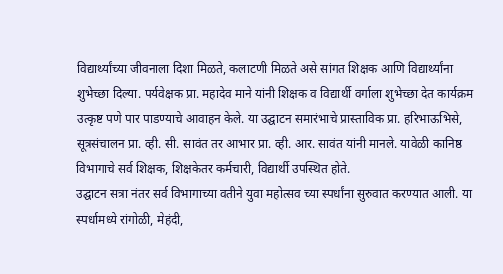विद्यार्थ्यांच्या जीवनाला दिशा मिळते, कलाटणी मिळते असे सांगत शिक्षक आणि विद्यार्थ्यांना शुभेच्छा दिल्या. पर्यवेक्षक प्रा. महादेव माने यांनी शिक्षक व विद्यार्थी वर्गाला शुभेच्छा देत कार्यक्रम उत्कृष्ट पणे पार पाडण्याचे आवाहन केले. या उद्घाटन समारंभाचे प्रास्ताविक प्रा. हरिभाऊभिसे, सूत्रसंचालन प्रा. व्ही. सी. सावंत तर आभार प्रा. व्ही. आर. सावंत यांनी मानले. यावेळी कानिष्ठ विभागाचे सर्व शिक्षक, शिक्षकेतर कर्मचारी, विद्यार्थी उपस्थित होते.
उद्घाटन सत्रा नंतर सर्व विभागाच्या वतीने युवा महोत्सव च्या स्पर्धांना सुरुवात करण्यात आली. या स्पर्धामध्ये रांगोळी, मेहंदी,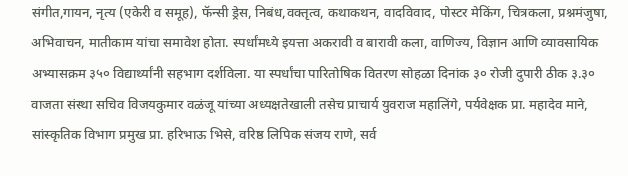संगीत,गायन, नृत्य (एकेरी व समूह), फॅन्सी ड्रेस, निबंध,वक्तृत्व, कथाकथन, वादविवाद, पोस्टर मेकिंग, चित्रकला, प्रश्नमंजुषा, अभिवाचन, मातीकाम यांचा समावेश होता. स्पर्धांमध्ये इयत्ता अकरावी व बारावी कला, वाणिज्य, विज्ञान आणि व्यावसायिक अभ्यासक्रम ३५० विद्यार्थ्यांनी सहभाग दर्शविला. या स्पर्धांचा पारितोषिक वितरण सोहळा दिनांक ३० रोजी दुपारी ठीक ३.३० वाजता संस्था सचिव विजयकुमार वळंजू यांच्या अध्यक्षतेखाली तसेच प्राचार्य युवराज महालिंगे, पर्यवेक्षक प्रा. महादेव माने, सांस्कृतिक विभाग प्रमुख प्रा. हरिभाऊ भिसे, वरिष्ठ लिपिक संजय राणे, सर्व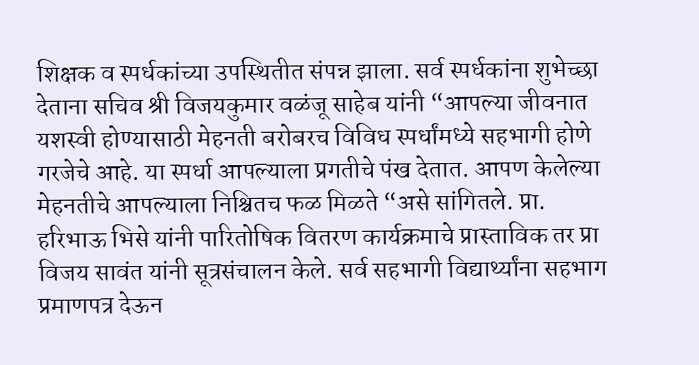शिक्षक व स्पर्धकांच्या उपस्थितीत संपन्न झाला. सर्व स्पर्धकांना शुभेच्छा देताना सचिव श्री विजयकुमार वळंजू साहेब यांनी “आपल्या जीवनात यशस्वी होण्यासाठी मेहनती बरोबरच विविध स्पर्धांमध्ये सहभागी होणे गरजेचे आहे. या स्पर्धा आपल्याला प्रगतीचे पंख देतात. आपण केलेल्या मेहनतीचे आपल्याला निश्चितच फळ मिळते “असे सांगितले. प्रा. हरिभाऊ भिसे यांनी पारितोषिक वितरण कार्यक्रमाचे प्रास्ताविक तर प्रा विजय सावंत यांनी सूत्रसंचालन केले. सर्व सहभागी विद्यार्थ्यांना सहभाग प्रमाणपत्र देऊन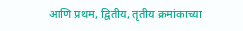आणि प्रथम, द्वितीय, तृतीय क्रमांकाच्या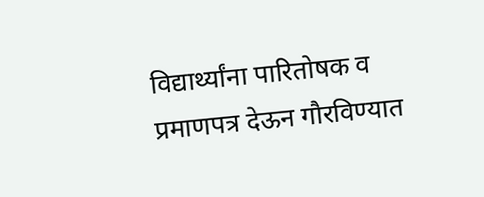विद्यार्थ्यांना पारितोषक व प्रमाणपत्र देऊन गौरविण्यात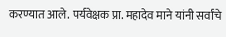करण्यात आले. पर्यवेक्षक प्रा. महादेव माने यांनी सर्वांचे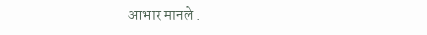आभार मानले .